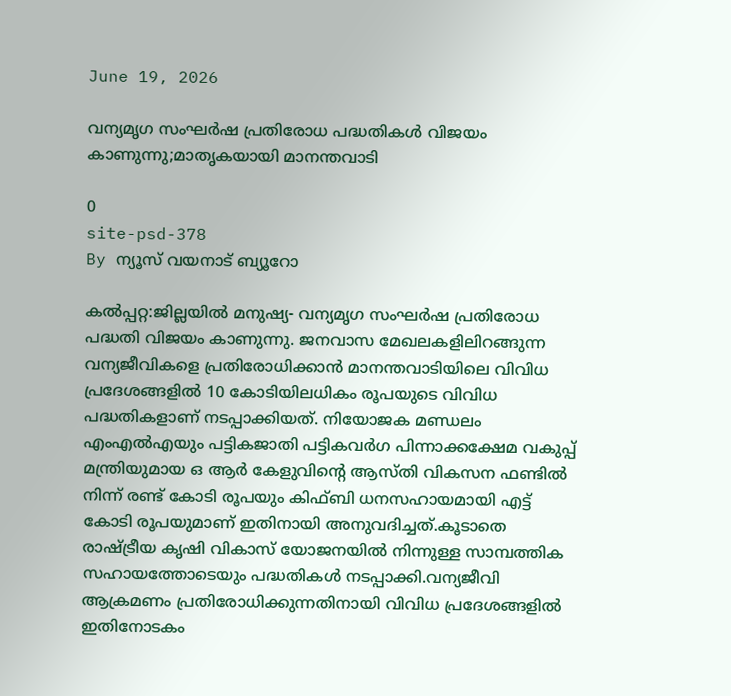June 19, 2026

വന്യമൃഗ സംഘര്‍ഷ പ്രതിരോധ പദ്ധതികള്‍ വിജയം കാണുന്നു;മാതൃകയായി മാനന്തവാടി

0
site-psd-378
By ന്യൂസ് വയനാട് ബ്യൂറോ

കല്‍പ്പറ്റ:ജില്ലയില്‍ മനുഷ്യ- വന്യമൃഗ സംഘര്‍ഷ പ്രതിരോധ പദ്ധതി വിജയം കാണുന്നു. ജനവാസ മേഖലകളിലിറങ്ങുന്ന വന്യജീവികളെ പ്രതിരോധിക്കാന്‍ മാനന്തവാടിയിലെ വിവിധ പ്രദേശങ്ങളില്‍ 10 കോടിയിലധികം രൂപയുടെ വിവിധ പദ്ധതികളാണ് നടപ്പാക്കിയത്. നിയോജക മണ്ഡലം എംഎല്‍എയും പട്ടികജാതി പട്ടികവര്‍ഗ പിന്നാക്കക്ഷേമ വകുപ്പ് മന്ത്രിയുമായ ഒ ആര്‍ കേളുവിന്റെ ആസ്തി വികസന ഫണ്ടില്‍ നിന്ന് രണ്ട് കോടി രൂപയും കിഫ്ബി ധനസഹായമായി എട്ട് കോടി രൂപയുമാണ് ഇതിനായി അനുവദിച്ചത്.കൂടാതെ രാഷ്ട്രീയ കൃഷി വികാസ് യോജനയില്‍ നിന്നുള്ള സാമ്പത്തിക സഹായത്തോടെയും പദ്ധതികള്‍ നടപ്പാക്കി.വന്യജീവി ആക്രമണം പ്രതിരോധിക്കുന്നതിനായി വിവിധ പ്രദേശങ്ങളില്‍ ഇതിനോടകം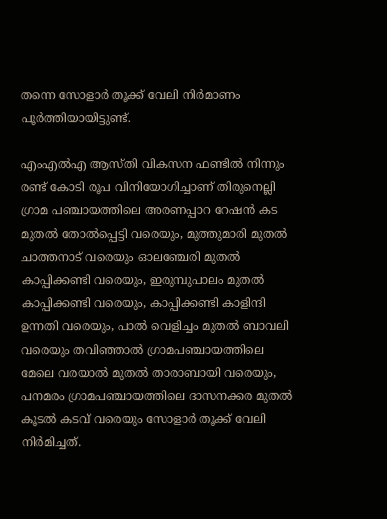തന്നെ സോളാര്‍ തൂക്ക് വേലി നിര്‍മാണം പൂര്‍ത്തിയായിട്ടുണ്ട്.

എംഎല്‍എ ആസ്തി വികസന ഫണ്ടില്‍ നിന്നും രണ്ട് കോടി രൂപ വിനിയോഗിച്ചാണ് തിരുനെല്ലി ഗ്രാമ പഞ്ചായത്തിലെ അരണപ്പാറ റേഷന്‍ കട മുതല്‍ തോല്‍പ്പെട്ടി വരെയും, മുത്തുമാരി മുതല്‍ ചാത്തനാട് വരെയും ഓലഞ്ചേരി മുതല്‍ കാപ്പിക്കണ്ടി വരെയും, ഇരുമ്പുപാലം മുതല്‍ കാപ്പിക്കണ്ടി വരെയും, കാപ്പിക്കണ്ടി കാളിന്ദി ഉന്നതി വരെയും, പാല്‍ വെളിച്ചം മുതല്‍ ബാവലി വരെയും തവിഞ്ഞാല്‍ ഗ്രാമപഞ്ചായത്തിലെ മേലെ വരയാല്‍ മുതല്‍ താരാബായി വരെയും, പനമരം ഗ്രാമപഞ്ചായത്തിലെ ദാസനക്കര മുതല്‍ കൂടല്‍ കടവ് വരെയും സോളാര്‍ തൂക്ക് വേലി നിര്‍മിച്ചത്.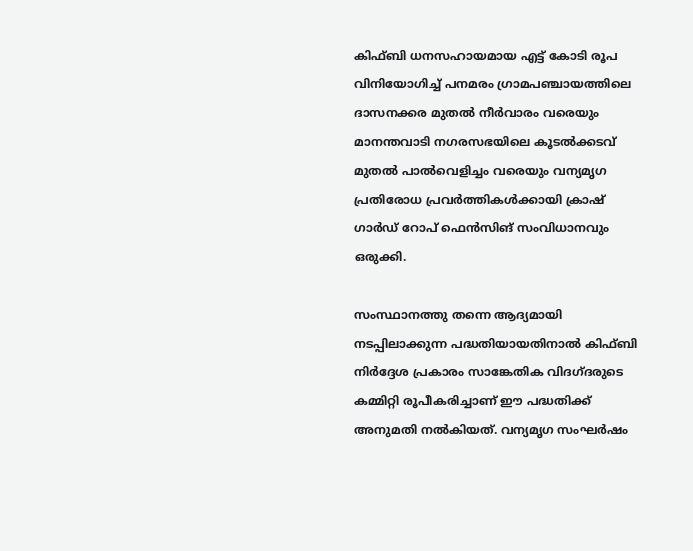കിഫ്ബി ധനസഹായമായ എട്ട് കോടി രൂപ വിനിയോഗിച്ച് പനമരം ഗ്രാമപഞ്ചായത്തിലെ ദാസനക്കര മുതല്‍ നീര്‍വാരം വരെയും മാനന്തവാടി നഗരസഭയിലെ കൂടല്‍ക്കടവ് മുതല്‍ പാല്‍വെളിച്ചം വരെയും വന്യമൃഗ പ്രതിരോധ പ്രവര്‍ത്തികള്‍ക്കായി ക്രാഷ് ഗാര്‍ഡ് റോപ് ഫെന്‍സിങ് സംവിധാനവും ഒരുക്കി.

സംസ്ഥാനത്തു തന്നെ ആദ്യമായി നടപ്പിലാക്കുന്ന പദ്ധതിയായതിനാല്‍ കിഫ്ബി നിര്‍ദ്ദേശ പ്രകാരം സാങ്കേതിക വിദഗ്ദരുടെ കമ്മിറ്റി രൂപീകരിച്ചാണ് ഈ പദ്ധതിക്ക് അനുമതി നല്‍കിയത്. വന്യമൃഗ സംഘര്‍ഷം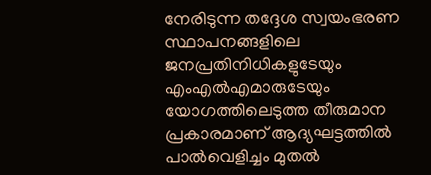നേരിടുന്ന തദ്ദേശ സ്വയംഭരണ സ്ഥാപനങ്ങളിലെ ജനപ്രതിനിധികളുടേയും എംഎല്‍എമാരുടേയും യോഗത്തിലെടുത്ത തീരുമാന പ്രകാരമാണ് ആദ്യഘട്ടത്തില്‍ പാല്‍വെളിച്ചം മുതല്‍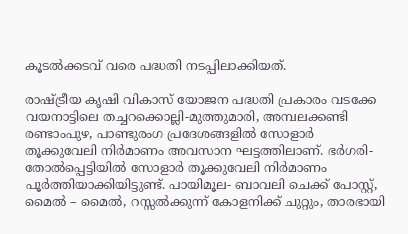കൂടല്‍ക്കടവ് വരെ പദ്ധതി നടപ്പിലാക്കിയത്.

രാഷ്ട്രീയ കൃഷി വികാസ് യോജന പദ്ധതി പ്രകാരം വടക്കേ വയനാട്ടിലെ തച്ചറക്കൊല്ലി-മുത്തുമാരി, അമ്പലക്കണ്ടി രണ്ടാംപുഴ, പാണ്ടുരംഗ പ്രദേശങ്ങളില്‍ സോളാര്‍ തൂക്കുവേലി നിര്‍മാണം അവസാന ഘട്ടത്തിലാണ്. ഭര്‍ഗരി-തോല്‍പ്പെട്ടിയില്‍ സോളാര്‍ തൂക്കുവേലി നിര്‍മാണം പൂര്‍ത്തിയാക്കിയിട്ടുണ്ട്. പായിമൂല- ബാവലി ചെക്ക് പോസ്റ്റ്, മൈല്‍ – മൈല്‍, റസ്സല്‍ക്കുന്ന് കോളനിക്ക് ചുറ്റും, താരഭായി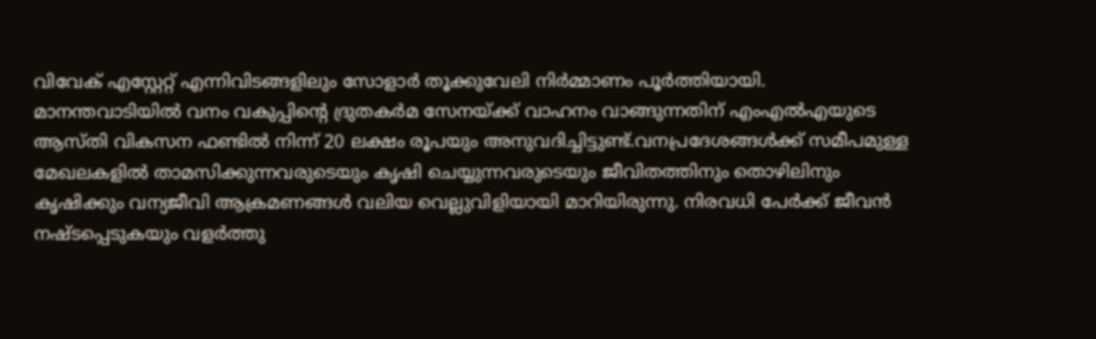വിവേക് എസ്റ്റേറ്റ് എന്നിവിടങ്ങളിലും സോളാര്‍ തൂക്കുവേലി നിര്‍മ്മാണം പൂര്‍ത്തിയായി.
മാനന്തവാടിയില്‍ വനം വകുപ്പിന്റെ ദ്രുതകര്‍മ സേനയ്ക്ക് വാഹനം വാങ്ങുന്നതിന് എംഎല്‍എയുടെ ആസ്തി വികസന ഫണ്ടില്‍ നിന്ന് 20 ലക്ഷം രൂപയും അനുവദിച്ചിട്ടുണ്ട്.വനപ്രദേശങ്ങള്‍ക്ക് സമീപമുള്ള മേഖലകളില്‍ താമസിക്കുന്നവരുടെയും കൃഷി ചെയ്യുന്നവരുടെയും ജീവിതത്തിനും തൊഴിലിനും കൃഷിക്കും വന്യജീവി ആക്രമണങ്ങള്‍ വലിയ വെല്ലുവിളിയായി മാറിയിരുന്നു. നിരവധി പേര്‍ക്ക് ജീവന്‍ നഷ്ടപ്പെടുകയും വളര്‍ത്തു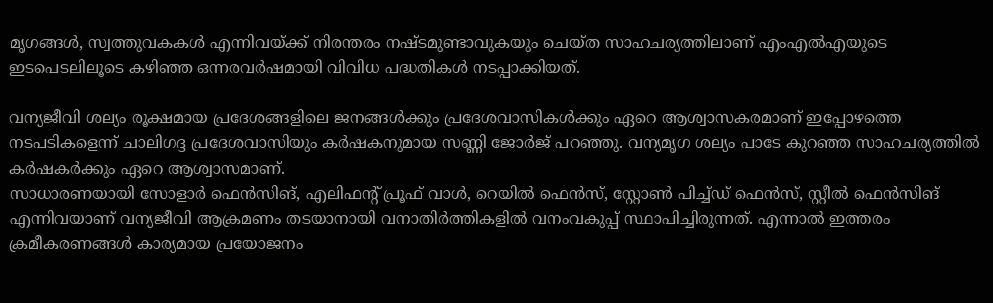മൃഗങ്ങള്‍, സ്വത്തുവകകള്‍ എന്നിവയ്ക്ക് നിരന്തരം നഷ്ടമുണ്ടാവുകയും ചെയ്ത സാഹചര്യത്തിലാണ് എംഎല്‍എയുടെ ഇടപെടലിലൂടെ കഴിഞ്ഞ ഒന്നരവര്‍ഷമായി വിവിധ പദ്ധതികള്‍ നടപ്പാക്കിയത്.

വന്യജീവി ശല്യം രൂക്ഷമായ പ്രദേശങ്ങളിലെ ജനങ്ങള്‍ക്കും പ്രദേശവാസികള്‍ക്കും ഏറെ ആശ്വാസകരമാണ് ഇപ്പോഴത്തെ നടപടികളെന്ന് ചാലിഗദ്ദ പ്രദേശവാസിയും കര്‍ഷകനുമായ സണ്ണി ജോര്‍ജ് പറഞ്ഞു. വന്യമൃഗ ശല്യം പാടേ കുറഞ്ഞ സാഹചര്യത്തില്‍ കര്‍ഷകര്‍ക്കും ഏറെ ആശ്വാസമാണ്.
സാധാരണയായി സോളാര്‍ ഫെന്‍സിങ്, എലിഫന്റ് പ്രൂഫ് വാള്‍, റെയില്‍ ഫെന്‍സ്, സ്റ്റോണ്‍ പിച്ച്ഡ് ഫെന്‍സ്, സ്റ്റീല്‍ ഫെന്‍സിങ് എന്നിവയാണ് വന്യജീവി ആക്രമണം തടയാനായി വനാതിര്‍ത്തികളില്‍ വനംവകുപ്പ് സ്ഥാപിച്ചിരുന്നത്. എന്നാല്‍ ഇത്തരം ക്രമീകരണങ്ങള്‍ കാര്യമായ പ്രയോജനം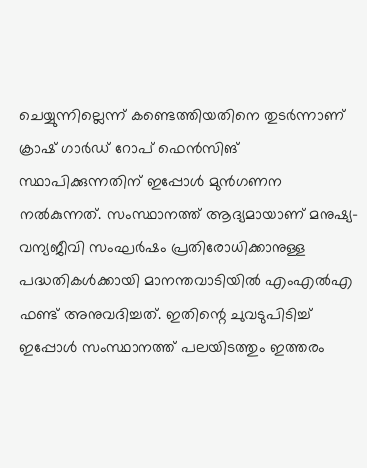ചെയ്യുന്നില്ലെന്ന് കണ്ടെത്തിയതിനെ തുടര്‍ന്നാണ് ക്രാഷ് ഗാര്‍ഡ് റോപ് ഫെന്‍സിങ് സ്ഥാപിക്കുന്നതിന് ഇപ്പോള്‍ മുന്‍ഗണന നല്‍കുന്നത്. സംസ്ഥാനത്ത് ആദ്യമായാണ് മനുഷ്യ-വന്യജീവി സംഘര്‍ഷം പ്രതിരോധിക്കാനുള്ള പദ്ധതികള്‍ക്കായി മാനന്തവാടിയില്‍ എംഎല്‍എ ഫണ്ട് അനുവദിച്ചത്. ഇതിന്റെ ചുവടുപിടിച്ച് ഇപ്പോള്‍ സംസ്ഥാനത്ത് പലയിടത്തും ഇത്തരം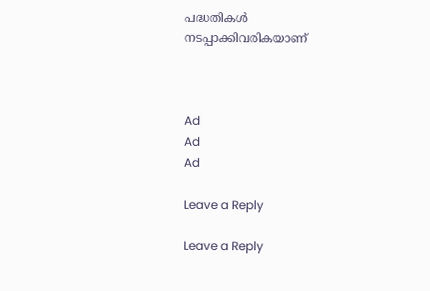പദ്ധതികള്‍ നടപ്പാക്കിവരികയാണ്



Ad
Ad
Ad

Leave a Reply

Leave a Reply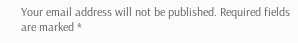Your email address will not be published. Required fields are marked *